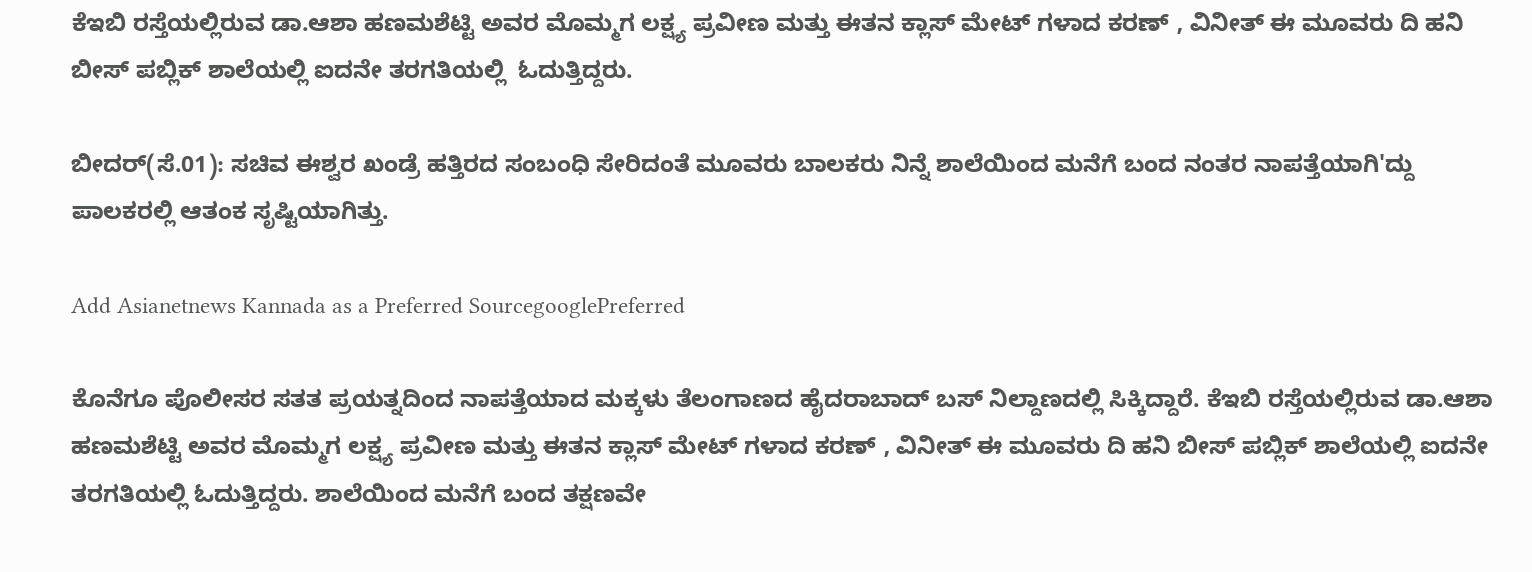ಕೆಇಬಿ ರಸ್ತೆಯಲ್ಲಿರುವ ಡಾ.ಆಶಾ ಹಣಮಶೆಟ್ಟಿ ಅವರ ಮೊಮ್ಮಗ ಲಕ್ಷ್ಯ ಪ್ರವೀಣ ಮತ್ತು ಈತನ ಕ್ಲಾಸ್ ಮೇಟ್ ಗಳಾದ ಕರಣ್ , ವಿನೀತ್ ಈ ಮೂವರು ದಿ ಹನಿ ಬೀಸ್ ಪಬ್ಲಿಕ್ ಶಾಲೆಯಲ್ಲಿ ಐದನೇ ತರಗತಿಯಲ್ಲಿ  ಓದುತ್ತಿದ್ದರು.

ಬೀದರ್(ಸೆ.01): ಸಚಿವ ಈಶ್ವರ ಖಂಡ್ರೆ ಹತ್ತಿರದ ಸಂಬಂಧಿ ಸೇರಿದಂತೆ ಮೂವರು ಬಾಲಕರು ನಿನ್ನೆ ಶಾಲೆಯಿಂದ ಮನೆಗೆ ಬಂದ ನಂತರ ನಾಪತ್ತೆಯಾಗಿ'ದ್ದು ಪಾಲಕರಲ್ಲಿ ಆತಂಕ ಸೃಷ್ಟಿಯಾಗಿತ್ತು.

Add Asianetnews Kannada as a Preferred SourcegooglePreferred

ಕೊನೆಗೂ ಪೊಲೀಸರ ಸತತ ಪ್ರಯತ್ನದಿಂದ ನಾಪತ್ತೆಯಾದ ಮಕ್ಕಳು ತೆಲಂಗಾಣದ ಹೈದರಾಬಾದ್ ಬಸ್ ನಿಲ್ದಾಣದಲ್ಲಿ ಸಿಕ್ಕಿದ್ದಾರೆ. ಕೆಇಬಿ ರಸ್ತೆಯಲ್ಲಿರುವ ಡಾ.ಆಶಾ ಹಣಮಶೆಟ್ಟಿ ಅವರ ಮೊಮ್ಮಗ ಲಕ್ಷ್ಯ ಪ್ರವೀಣ ಮತ್ತು ಈತನ ಕ್ಲಾಸ್ ಮೇಟ್ ಗಳಾದ ಕರಣ್ , ವಿನೀತ್ ಈ ಮೂವರು ದಿ ಹನಿ ಬೀಸ್ ಪಬ್ಲಿಕ್ ಶಾಲೆಯಲ್ಲಿ ಐದನೇ ತರಗತಿಯಲ್ಲಿ ಓದುತ್ತಿದ್ದರು. ಶಾಲೆಯಿಂದ ಮನೆಗೆ ಬಂದ ತಕ್ಷಣವೇ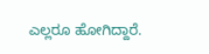ಎಲ್ಲರೂ ಹೋಗಿದ್ದಾರೆ.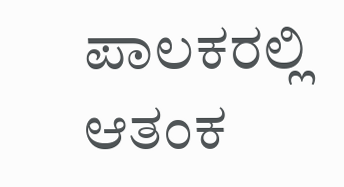ಪಾಲಕರಲ್ಲಿ ಆತಂಕ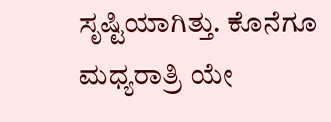ಸೃಷ್ಟಿಯಾಗಿತ್ತು. ಕೊನೆಗೂ ಮಧ್ಯರಾತ್ರಿ ಯೇ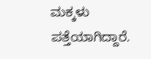ಮಕ್ಕಳು ಪತ್ತೆಯಾಗಿದ್ದಾರೆ.